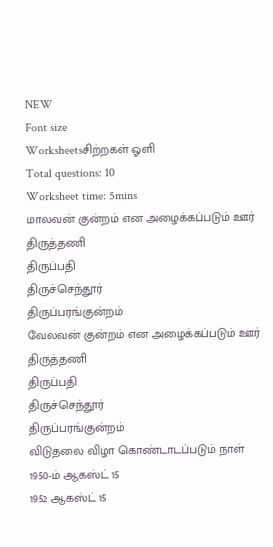NEW
Font size
Worksheetsசிற்றகள் ஓளி
Total questions: 10
Worksheet time: 5mins
மாலவன் குன்றம் என அழைக்கப்படும் ஊர்
திருத்தணி
திருப்பதி
திருச்செந்தூர்
திருப்பரங்குன்றம்
வேலவன் குன்றம் என அழைக்கப்படும் ஊர்
திருத்தணி
திருப்பதி
திருச்செந்தூர்
திருப்பரங்குன்றம்
விடுதலை விழா கொண்டாடப்படும் நாள்
1950-ம் ஆகஸ்ட் 15
1952 ஆகஸ்ட் 15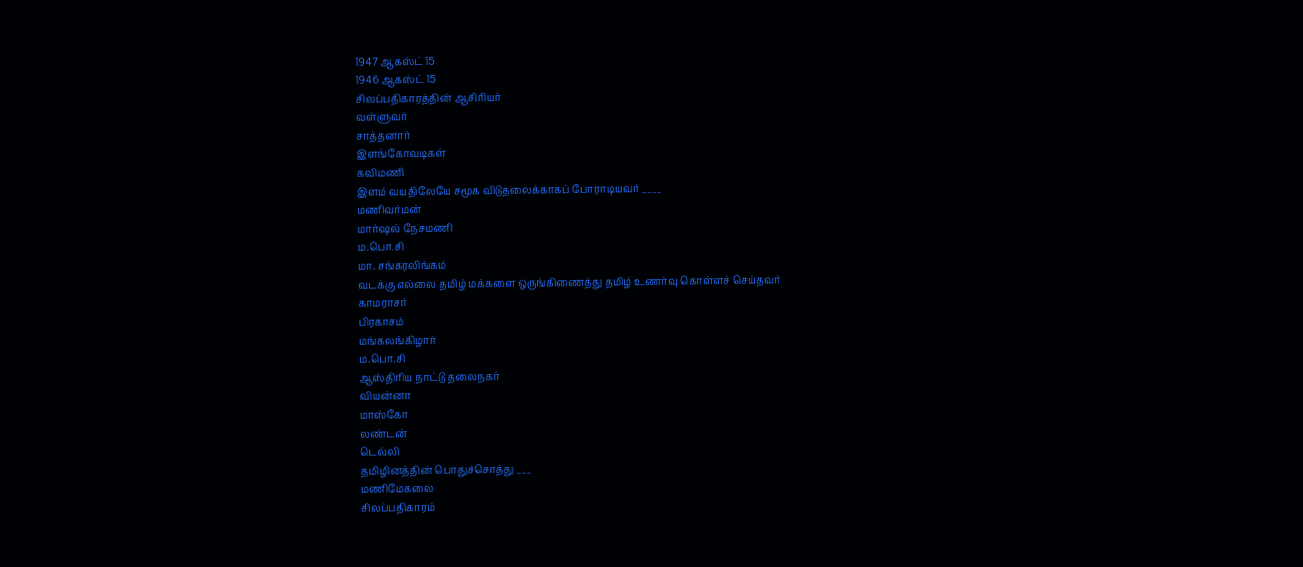1947 ஆகஸ்ட் 15
1946 ஆகஸ்ட் 15
சிலப்பதிகாரத்தின் ஆசிரியர்
வள்ளுவர்
சாத்தனார்
இளங்கோவடிகள்
கவிமணி
இளம் வயதிலேயே சமூக விடுதலைக்காகப் போராடியவர் ____
மணிவர்மன்
மார்ஷல் நேசமணி
ம.பொ.சி
மா. சங்கரலிங்கம்
வடக்கு எல்லை தமிழ் மக்களை ஒருங்கிணைத்து தமிழ் உணர்வு கொள்ளச் செய்தவர்
காமராசர்
பிரகாசம்
மங்கலங்கிழார்
ம.பொ.சி
ஆஸ்திரிய நாட்டு தலைநகர்
வியன்னா
மாஸ்கோ
லண்டன்
டெல்லி
தமிழினத்தின் பொதுச்சொத்து ___
மணிமேகலை
சிலப்பதிகாரம்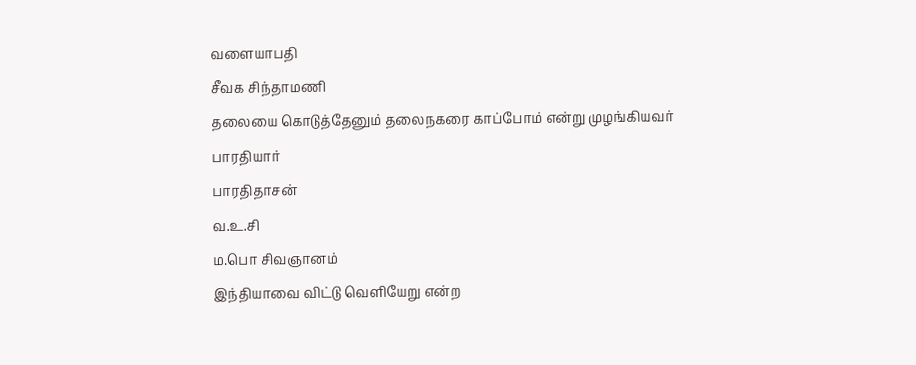வளையாபதி
சீவக சிந்தாமணி
தலையை கொடுத்தேனும் தலைநகரை காப்போம் என்று முழங்கியவர்
பாரதியார்
பாரதிதாசன்
வ.உ.சி
ம.பொ சிவஞானம்
இந்தியாவை விட்டு வெளியேறு என்ற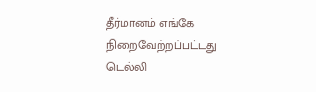தீர்மானம் எங்கே நிறைவேற்றப்பட்டது
டெல்லி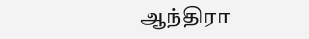ஆந்திரா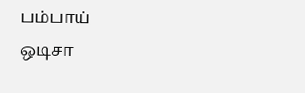பம்பாய்
ஒடிசா